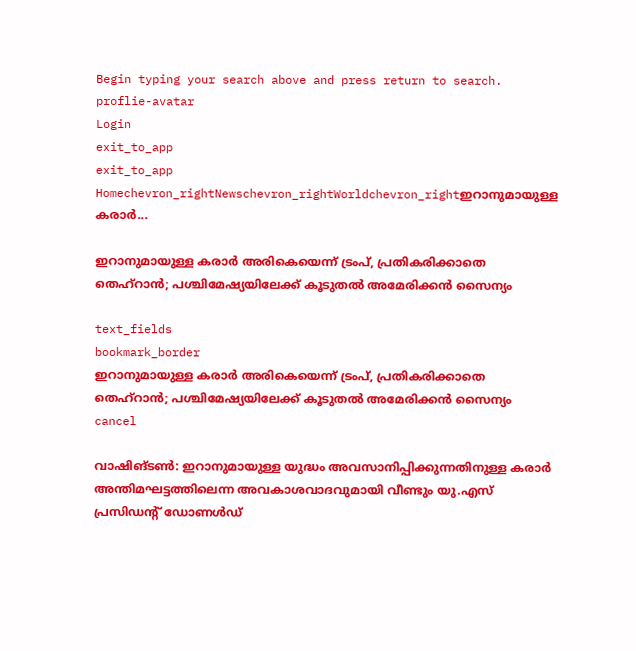Begin typing your search above and press return to search.
proflie-avatar
Login
exit_to_app
exit_to_app
Homechevron_rightNewschevron_rightWorldchevron_rightഇറാനുമായുള്ള കരാർ...

ഇറാനുമായുള്ള കരാർ അരികെയെന്ന് ട്രംപ്, പ്രതികരിക്കാതെ തെഹ്റാൻ; പശ്ചിമേഷ്യയിലേക്ക് കൂടുതൽ അമേരിക്കൻ സൈന്യം

text_fields
bookmark_border
ഇറാനുമായുള്ള കരാർ അരികെയെന്ന് ട്രംപ്, പ്രതികരിക്കാതെ തെഹ്റാൻ; പശ്ചിമേഷ്യയിലേക്ക് കൂടുതൽ അമേരിക്കൻ സൈന്യം
cancel

വാഷിങ്ടൺ: ഇറാനുമായുള്ള യുദ്ധം അവസാനിപ്പിക്കുന്നതിനുള്ള കരാർ അന്തിമഘട്ടത്തിലെന്ന അവകാശവാദവുമായി വീണ്ടും യു.എസ് പ്രസിഡന്‍റ് ഡോണൾഡ്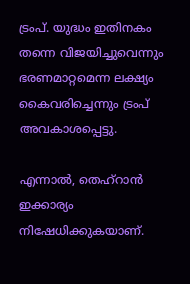ട്രംപ്. യുദ്ധം ഇതിനകം തന്നെ വിജയിച്ചുവെന്നും ഭരണമാറ്റമെന്ന ലക്ഷ്യം കൈവരിച്ചെന്നും ട്രംപ് അവകാശപ്പെട്ടു.

എന്നാൽ, തെഹ്റാൻ ഇക്കാര്യം നിഷേധിക്കുകയാണ്.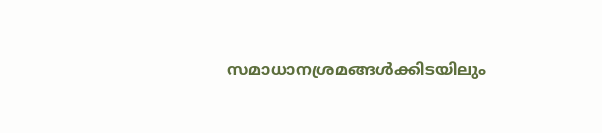സമാധാനശ്രമങ്ങൾക്കിടയിലും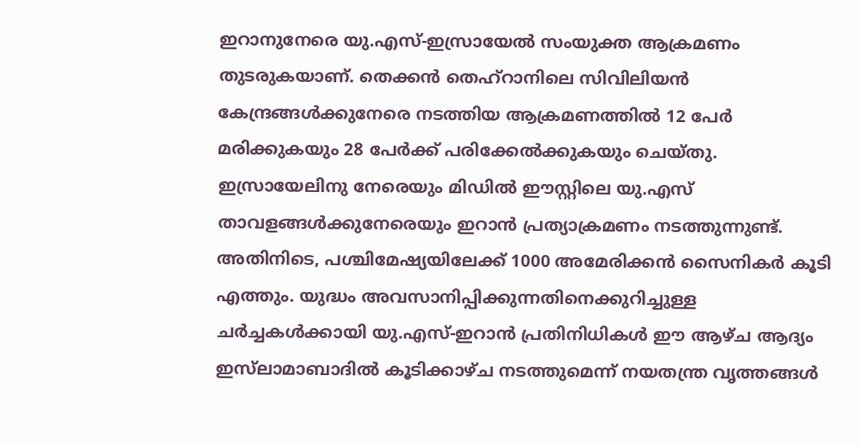ഇറാനുനേരെ യു.എസ്-ഇസ്രായേൽ സംയുക്ത ആക്രമണം തുടരുകയാണ്. തെക്കൻ തെഹ്റാനിലെ സിവിലിയൻ കേന്ദ്രങ്ങൾക്കുനേരെ നടത്തിയ ആക്രമണത്തിൽ 12 പേർ മരിക്കുകയും 28 പേർക്ക് പരിക്കേൽക്കുകയും ചെയ്തു. ഇസ്രായേലിനു നേരെയും മിഡിൽ ഈസ്റ്റിലെ യു.എസ് താവളങ്ങൾക്കുനേരെയും ഇറാൻ പ്രത്യാക്രമണം നടത്തുന്നുണ്ട്. അതിനിടെ, പശ്ചിമേഷ്യയിലേക്ക് 1000 അമേരിക്കൻ സൈനികർ കൂടി എത്തും. യുദ്ധം അവസാനിപ്പിക്കുന്നതിനെക്കുറിച്ചുള്ള ചർച്ചകൾക്കായി യു.എസ്-ഇറാൻ പ്രതിനിധികൾ ഈ ആഴ്ച ആദ്യം ഇസ്‍ലാമാബാദിൽ കൂടിക്കാഴ്ച നടത്തുമെന്ന് നയതന്ത്ര വൃത്തങ്ങൾ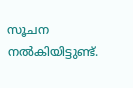സൂചന നൽകിയിട്ടുണ്ട്.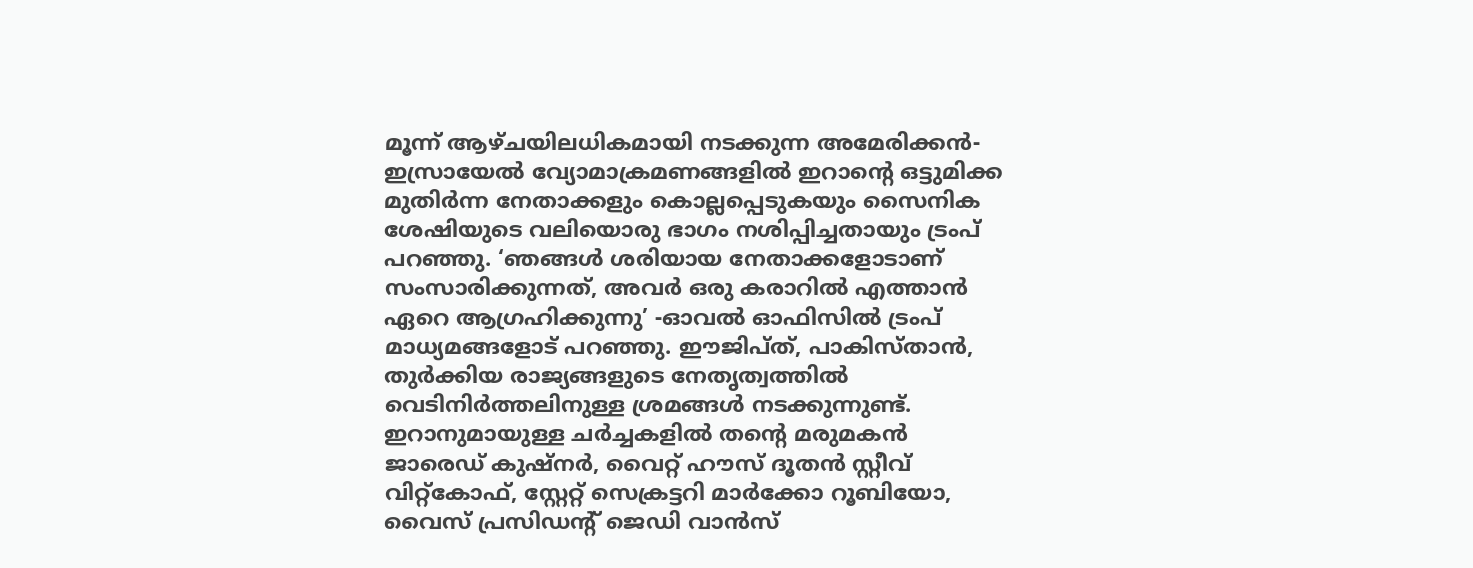മൂന്ന് ആഴ്ചയിലധികമായി നടക്കുന്ന അമേരിക്കൻ-ഇസ്രായേൽ വ്യോമാക്രമണങ്ങളിൽ ഇറാന്റെ ഒട്ടുമിക്ക മുതിർന്ന നേതാക്കളും കൊല്ലപ്പെടുകയും സൈനിക ശേഷിയുടെ വലിയൊരു ഭാഗം നശിപ്പിച്ചതായും ട്രംപ് പറഞ്ഞു. ‘ഞങ്ങൾ ശരിയായ നേതാക്കളോടാണ് സംസാരിക്കുന്നത്, അവർ ഒരു കരാറിൽ എത്താൻ ഏറെ ആഗ്രഹിക്കുന്നു’ -ഓവൽ ഓഫിസിൽ ട്രംപ് മാധ്യമങ്ങളോട് പറഞ്ഞു. ഈജിപ്ത്, പാകിസ്താൻ, തുർക്കിയ രാജ്യങ്ങളുടെ നേതൃത്വത്തിൽ വെടിനിർത്തലിനുള്ള ശ്രമങ്ങൾ നടക്കുന്നുണ്ട്. ഇറാനുമായുള്ള ചർച്ചകളിൽ തന്റെ മരുമകൻ ജാരെഡ് കുഷ്നർ, വൈറ്റ് ഹൗസ് ദൂതൻ സ്റ്റീവ് വിറ്റ്കോഫ്, സ്റ്റേറ്റ് സെക്രട്ടറി മാർക്കോ റൂബിയോ, വൈസ് പ്രസിഡന്റ് ജെഡി വാൻസ്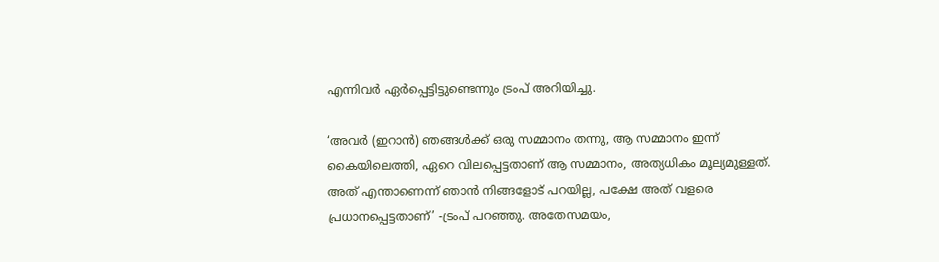എന്നിവർ ഏർപ്പെട്ടിട്ടുണ്ടെന്നും ട്രംപ് അറിയിച്ചു.

‘അവർ (ഇറാൻ) ഞങ്ങൾക്ക് ഒരു സമ്മാനം തന്നു, ആ സമ്മാനം ഇന്ന് കൈയിലെത്തി, ഏറെ വിലപ്പെട്ടതാണ് ആ സമ്മാനം, അത്യധികം മൂല്യമുള്ളത്. അത് എന്താണെന്ന് ഞാൻ നിങ്ങളോട് പറയില്ല, പക്ഷേ അത് വളരെ പ്രധാനപ്പെട്ടതാണ്’ -ട്രംപ് പറഞ്ഞു. അതേസമയം,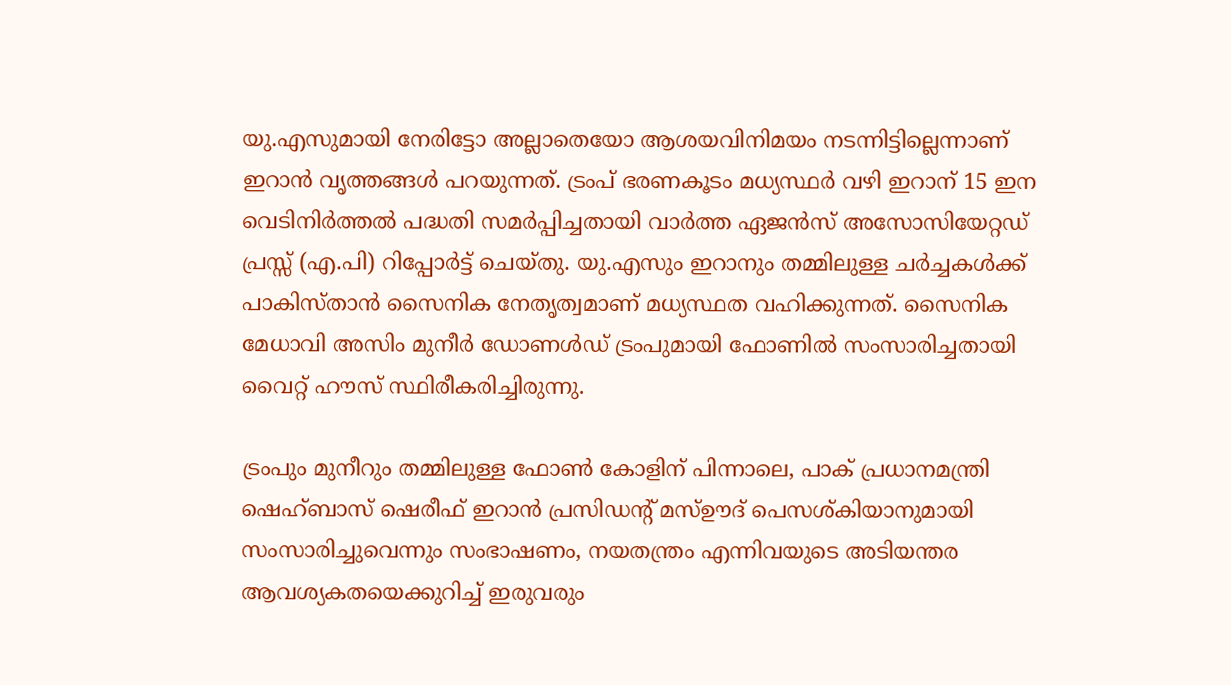യു.എസുമായി നേരിട്ടോ അല്ലാതെയോ ആശയവിനിമയം നടന്നിട്ടില്ലെന്നാണ് ഇറാൻ വൃത്തങ്ങൾ പറയുന്നത്. ട്രംപ് ഭരണകൂടം മധ്യസ്ഥർ വഴി ഇറാന് 15 ഇന വെടിനിർത്തൽ പദ്ധതി സമർപ്പിച്ചതായി വാർത്ത ഏജൻസ് അസോസിയേറ്റഡ് പ്രസ്സ് (എ.പി) റിപ്പോർട്ട് ചെയ്തു. യു.എസും ഇറാനും തമ്മിലുള്ള ചർച്ചകൾക്ക് പാകിസ്താൻ സൈനിക നേതൃത്വമാണ് മധ്യസ്ഥത വഹിക്കുന്നത്. സൈനിക മേധാവി അസിം മുനീർ ഡോണൾഡ് ട്രംപുമായി ഫോണിൽ സംസാരിച്ചതായി വൈറ്റ് ഹൗസ് സ്ഥിരീകരിച്ചിരുന്നു.

ട്രംപും മുനീറും തമ്മിലുള്ള ഫോൺ കോളിന് പിന്നാലെ, പാക് പ്രധാനമന്ത്രി ഷെഹ്ബാസ് ഷെരീഫ് ഇറാൻ പ്രസിഡന്റ് മസ്ഊദ് പെസശ്കിയാനുമായി സംസാരിച്ചുവെന്നും സംഭാഷണം, നയതന്ത്രം എന്നിവയുടെ അടിയന്തര ആവശ്യകതയെക്കുറിച്ച് ഇരുവരും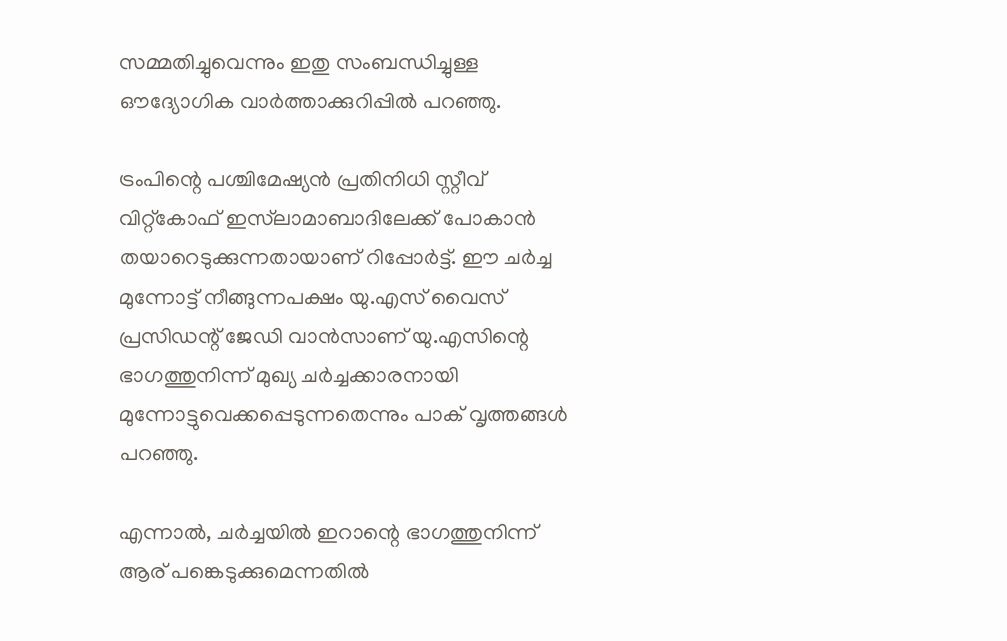സമ്മതിച്ചുവെന്നും ഇതു സംബന്ധിച്ചുള്ള ഔദ്യോഗിക വാർത്താക്കുറിപ്പിൽ പറഞ്ഞു.

ട്രംപിന്റെ പശ്ചിമേഷ്യൻ പ്രതിനിധി സ്റ്റീവ് വിറ്റ്കോഫ് ഇസ്‍ലാമാബാദിലേക്ക് പോകാൻ തയാറെടുക്കുന്നതായാണ് റിപ്പോർട്ട്. ഈ ചർച്ച മുന്നോട്ട് നീങ്ങുന്നപക്ഷം യു.എസ് വൈസ് പ്രസിഡന്റ് ജേഡി വാൻസാണ് യു.എസിന്റെ ഭാഗത്തുനിന്ന് മുഖ്യ ചർച്ചക്കാരനായി മുന്നോട്ടുവെക്കപ്പെടുന്നതെന്നും പാക് വൃത്തങ്ങൾ പറഞ്ഞു.

എന്നാൽ, ചർച്ചയിൽ ഇറാന്റെ ഭാഗത്തുനിന്ന് ആര് പങ്കെടുക്കുമെന്നതിൽ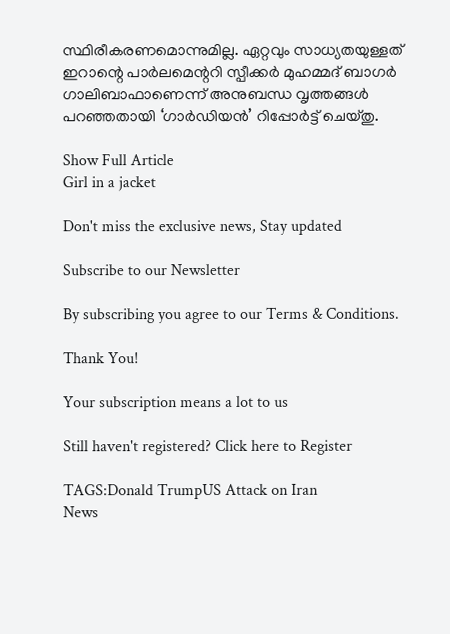സ്ഥിരീകരണമൊന്നുമില്ല. ഏറ്റവും സാധ്യതയുള്ളത് ഇറാന്റെ പാർലമെന്ററി സ്പീക്കർ മുഹമ്മദ് ബാഗർ ഗാലിബാഫാണെന്ന് അനുബന്ധ വൃത്തങ്ങൾ പറഞ്ഞതായി ‘ഗാർഡിയൻ’ റിപ്പോർട്ട് ചെയ്തു.

Show Full Article
Girl in a jacket

Don't miss the exclusive news, Stay updated

Subscribe to our Newsletter

By subscribing you agree to our Terms & Conditions.

Thank You!

Your subscription means a lot to us

Still haven't registered? Click here to Register

TAGS:Donald TrumpUS Attack on Iran
News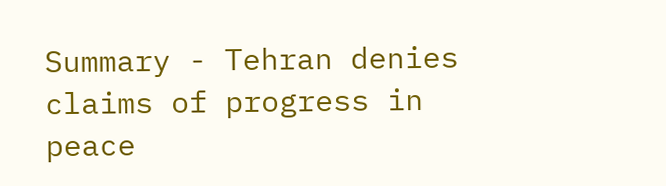Summary - Tehran denies claims of progress in peace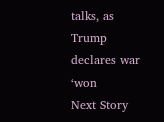talks, as Trump declares war ‘won
Next Story